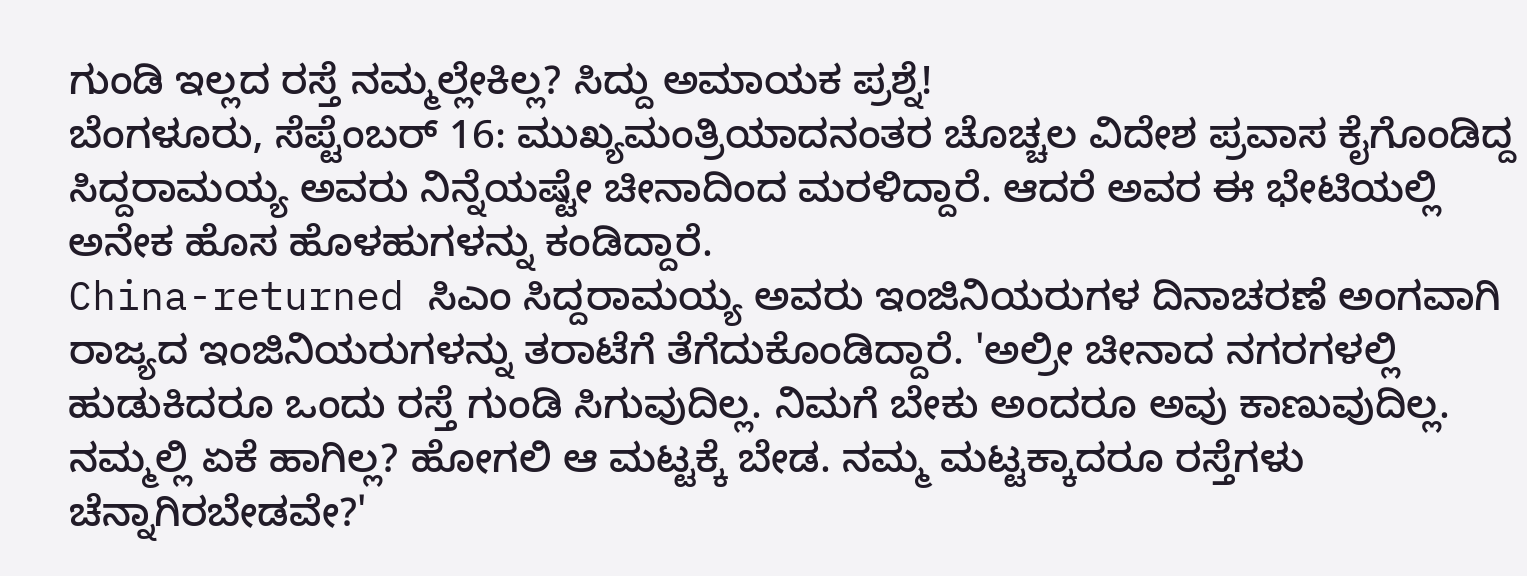ಗುಂಡಿ ಇಲ್ಲದ ರಸ್ತೆ ನಮ್ಮಲ್ಲೇಕಿಲ್ಲ? ಸಿದ್ದು ಅಮಾಯಕ ಪ್ರಶ್ನೆ!
ಬೆಂಗಳೂರು, ಸೆಪ್ಟೆಂಬರ್ 16: ಮುಖ್ಯಮಂತ್ರಿಯಾದನಂತರ ಚೊಚ್ಚಲ ವಿದೇಶ ಪ್ರವಾಸ ಕೈಗೊಂಡಿದ್ದ ಸಿದ್ದರಾಮಯ್ಯ ಅವರು ನಿನ್ನೆಯಷ್ಟೇ ಚೀನಾದಿಂದ ಮರಳಿದ್ದಾರೆ. ಆದರೆ ಅವರ ಈ ಭೇಟಿಯಲ್ಲಿ ಅನೇಕ ಹೊಸ ಹೊಳಹುಗಳನ್ನು ಕಂಡಿದ್ದಾರೆ.
China-returned ಸಿಎಂ ಸಿದ್ದರಾಮಯ್ಯ ಅವರು ಇಂಜಿನಿಯರುಗಳ ದಿನಾಚರಣೆ ಅಂಗವಾಗಿ ರಾಜ್ಯದ ಇಂಜಿನಿಯರುಗಳನ್ನು ತರಾಟೆಗೆ ತೆಗೆದುಕೊಂಡಿದ್ದಾರೆ. 'ಅಲ್ರೀ ಚೀನಾದ ನಗರಗಳಲ್ಲಿ ಹುಡುಕಿದರೂ ಒಂದು ರಸ್ತೆ ಗುಂಡಿ ಸಿಗುವುದಿಲ್ಲ. ನಿಮಗೆ ಬೇಕು ಅಂದರೂ ಅವು ಕಾಣುವುದಿಲ್ಲ. ನಮ್ಮಲ್ಲಿ ಏಕೆ ಹಾಗಿಲ್ಲ? ಹೋಗಲಿ ಆ ಮಟ್ಟಕ್ಕೆ ಬೇಡ. ನಮ್ಮ ಮಟ್ಟಕ್ಕಾದರೂ ರಸ್ತೆಗಳು ಚೆನ್ನಾಗಿರಬೇಡವೇ?'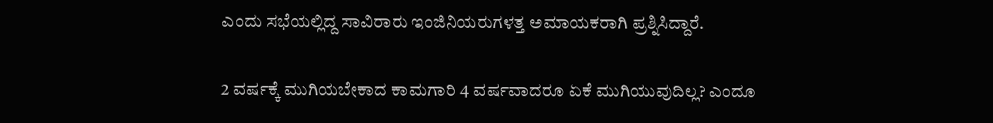ಎಂದು ಸಭೆಯಲ್ಲಿದ್ದ ಸಾವಿರಾರು ಇಂಜಿನಿಯರುಗಳತ್ತ ಅಮಾಯಕರಾಗಿ ಪ್ರಶ್ನಿಸಿದ್ದಾರೆ.

2 ವರ್ಷಕ್ಕೆ ಮುಗಿಯಬೇಕಾದ ಕಾಮಗಾರಿ 4 ವರ್ಷವಾದರೂ ಏಕೆ ಮುಗಿಯುವುದಿಲ್ಲ? ಎಂದೂ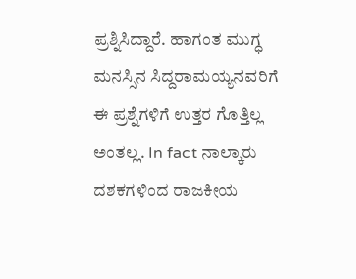ಪ್ರಶ್ನಿಸಿದ್ದಾರೆ. ಹಾಗಂತ ಮುಗ್ಧ ಮನಸ್ಸಿನ ಸಿದ್ದರಾಮಯ್ಯನವರಿಗೆ ಈ ಪ್ರಶ್ನೆಗಳಿಗೆ ಉತ್ತರ ಗೊತ್ತಿಲ್ಲ ಅಂತಲ್ಲ. In fact ನಾಲ್ಕಾರು ದಶಕಗಳಿಂದ ರಾಜಕೀಯ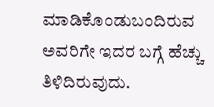ಮಾಡಿಕೊಂಡುಬಂದಿರುವ ಅವರಿಗೇ ಇದರ ಬಗ್ಗೆ ಹೆಚ್ಚು ತಿಳಿದಿರುವುದು.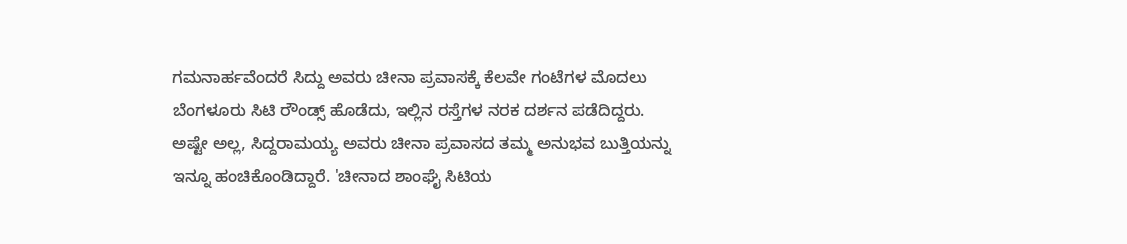ಗಮನಾರ್ಹವೆಂದರೆ ಸಿದ್ದು ಅವರು ಚೀನಾ ಪ್ರವಾಸಕ್ಕೆ ಕೆಲವೇ ಗಂಟೆಗಳ ಮೊದಲು ಬೆಂಗಳೂರು ಸಿಟಿ ರೌಂಡ್ಸ್ ಹೊಡೆದು, ಇಲ್ಲಿನ ರಸ್ತೆಗಳ ನರಕ ದರ್ಶನ ಪಡೆದಿದ್ದರು.
ಅಷ್ಟೇ ಅಲ್ಲ, ಸಿದ್ದರಾಮಯ್ಯ ಅವರು ಚೀನಾ ಪ್ರವಾಸದ ತಮ್ಮ ಅನುಭವ ಬುತ್ತಿಯನ್ನು ಇನ್ನೂ ಹಂಚಿಕೊಂಡಿದ್ದಾರೆ. 'ಚೀನಾದ ಶಾಂಘೈ ಸಿಟಿಯ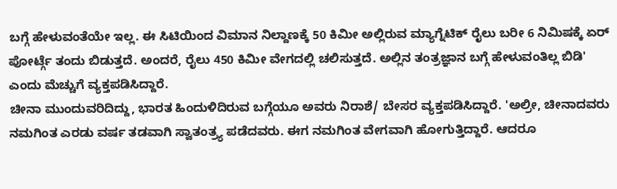ಬಗ್ಗೆ ಹೇಳುವಂತೆಯೇ ಇಲ್ಲ. ಈ ಸಿಟಿಯಿಂದ ವಿಮಾನ ನಿಲ್ದಾಣಕ್ಕೆ 50 ಕಿಮೀ ಅಲ್ಲಿರುವ ಮ್ಯಾಗ್ನೆಟಿಕ್ ರೈಲು ಬರೀ 6 ನಿಮಿಷಕ್ಕೆ ಏರ್ ಪೋರ್ಟ್ಗೆ ತಂದು ಬಿಡುತ್ತದೆ. ಅಂದರೆ, ರೈಲು 450 ಕಿಮೀ ವೇಗದಲ್ಲಿ ಚಲಿಸುತ್ತದೆ. ಅಲ್ಲಿನ ತಂತ್ರಜ್ಞಾನ ಬಗ್ಗೆ ಹೇಳುವಂತಿಲ್ಲ ಬಿಡಿ' ಎಂದು ಮೆಚ್ಚುಗೆ ವ್ಯಕ್ತಪಡಿಸಿದ್ದಾರೆ.
ಚೀನಾ ಮುಂದುವರಿದಿದ್ದು, ಭಾರತ ಹಿಂದುಳಿದಿರುವ ಬಗ್ಗೆಯೂ ಅವರು ನಿರಾಶೆ/ ಬೇಸರ ವ್ಯಕ್ತಪಡಿಸಿದ್ದಾರೆ. 'ಅಲ್ರೀ, ಚೀನಾದವರು ನಮಗಿಂತ ಎರಡು ವರ್ಷ ತಡವಾಗಿ ಸ್ವಾತಂತ್ರ್ಯ ಪಡೆದವರು. ಈಗ ನಮಗಿಂತ ವೇಗವಾಗಿ ಹೋಗುತ್ತಿದ್ದಾರೆ. ಆದರೂ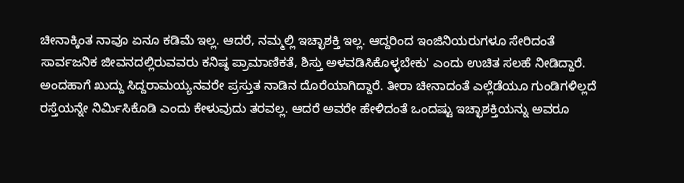ಚೀನಾಕ್ಕಿಂತ ನಾವೂ ಏನೂ ಕಡಿಮೆ ಇಲ್ಲ. ಆದರೆ, ನಮ್ಮಲ್ಲಿ ಇಚ್ಛಾಶಕ್ತಿ ಇಲ್ಲ. ಆದ್ದರಿಂದ ಇಂಜಿನಿಯರುಗಳೂ ಸೇರಿದಂತೆ ಸಾರ್ವಜನಿಕ ಜೀವನದಲ್ಲಿರುವವರು ಕನಿಷ್ಠ ಪ್ರಾಮಾಣಿಕತೆ, ಶಿಸ್ತು ಅಳವಡಿಸಿಕೊಳ್ಳಬೇಕು' ಎಂದು ಉಚಿತ ಸಲಹೆ ನೀಡಿದ್ದಾರೆ.
ಅಂದಹಾಗೆ ಖುದ್ದು ಸಿದ್ದರಾಮಯ್ಯನವರೇ ಪ್ರಸ್ತುತ ನಾಡಿನ ದೊರೆಯಾಗಿದ್ದಾರೆ. ತೀರಾ ಚೀನಾದಂತೆ ಎಲ್ಲೆಡೆಯೂ ಗುಂಡಿಗಳಿಲ್ಲದೆ ರಸ್ತೆಯನ್ನೇ ನಿರ್ಮಿಸಿಕೊಡಿ ಎಂದು ಕೇಳುವುದು ತರವಲ್ಲ. ಆದರೆ ಅವರೇ ಹೇಳಿದಂತೆ ಒಂದಷ್ಟು ಇಚ್ಛಾಶಕ್ತಿಯನ್ನು ಅವರೂ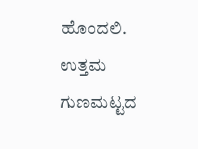ಹೊಂದಲಿ. ಉತ್ತಮ ಗುಣಮಟ್ಟದ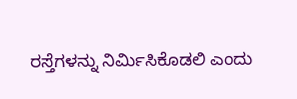ರಸ್ತೆಗಳನ್ನು ನಿರ್ಮಿಸಿಕೊಡಲಿ ಎಂದು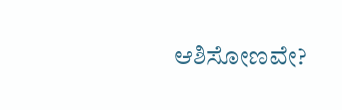ಆಶಿಸೋಣವೇ?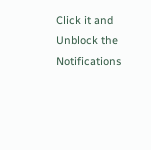Click it and Unblock the Notifications